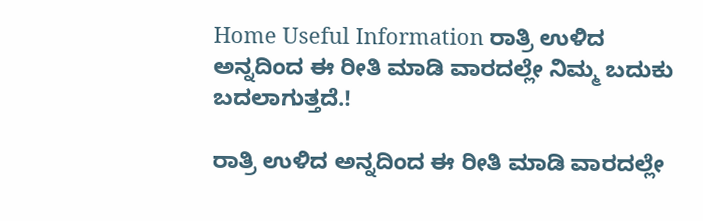Home Useful Information ರಾತ್ರಿ ಉಳಿದ ಅನ್ನದಿಂದ ಈ ರೀತಿ ಮಾಡಿ ವಾರದಲ್ಲೇ ನಿಮ್ಮ ಬದುಕು ಬದಲಾಗುತ್ತದೆ.!

ರಾತ್ರಿ ಉಳಿದ ಅನ್ನದಿಂದ ಈ ರೀತಿ ಮಾಡಿ ವಾರದಲ್ಲೇ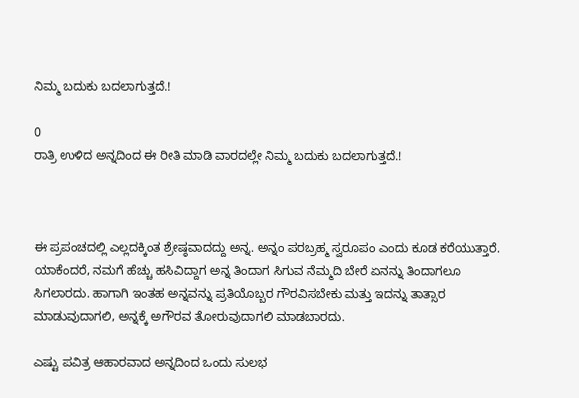ನಿಮ್ಮ ಬದುಕು ಬದಲಾಗುತ್ತದೆ.!

0
ರಾತ್ರಿ ಉಳಿದ ಅನ್ನದಿಂದ ಈ ರೀತಿ ಮಾಡಿ ವಾರದಲ್ಲೇ ನಿಮ್ಮ ಬದುಕು ಬದಲಾಗುತ್ತದೆ.!



ಈ ಪ್ರಪಂಚದಲ್ಲಿ ಎಲ್ಲದಕ್ಕಿಂತ ಶ್ರೇಷ್ಠವಾದದ್ದು ಅನ್ನ. ಅನ್ನಂ ಪರಬ್ರಹ್ಮ ಸ್ವರೂಪಂ ಎಂದು ಕೂಡ ಕರೆಯುತ್ತಾರೆ. ಯಾಕೆಂದರೆ, ನಮಗೆ ಹೆಚ್ಚು ಹಸಿವಿದ್ದಾಗ ಅನ್ನ ತಿಂದಾಗ ಸಿಗುವ ನೆಮ್ಮದಿ ಬೇರೆ ಏನನ್ನು ತಿಂದಾಗಲೂ ಸಿಗಲಾರದು. ಹಾಗಾಗಿ ಇಂತಹ ಅನ್ನವನ್ನು ಪ್ರತಿಯೊಬ್ಬರ ಗೌರವಿಸಬೇಕು ಮತ್ತು ಇದನ್ನು ತಾತ್ಸಾರ ಮಾಡುವುದಾಗಲಿ, ಅನ್ನಕ್ಕೆ ಅಗೌರವ ತೋರುವುದಾಗಲಿ ಮಾಡಬಾರದು.

ಎಷ್ಟು ಪವಿತ್ರ ಆಹಾರವಾದ ಅನ್ನದಿಂದ ಒಂದು ಸುಲಭ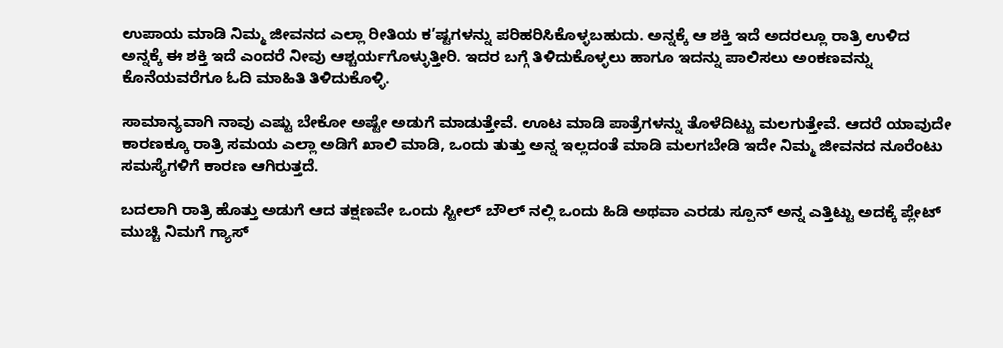ಉಪಾಯ ಮಾಡಿ ನಿಮ್ಮ ಜೀವನದ ಎಲ್ಲಾ ರೀತಿಯ ಕ’ಷ್ಟಗಳನ್ನು ಪರಿಹರಿಸಿಕೊಳ್ಳಬಹುದು. ಅನ್ನಕ್ಕೆ ಆ ಶಕ್ತಿ ಇದೆ ಅದರಲ್ಲೂ ರಾತ್ರಿ ಉಳಿದ ಅನ್ನಕ್ಕೆ ಈ ಶಕ್ತಿ ಇದೆ ಎಂದರೆ ನೀವು ಆಶ್ಚರ್ಯಗೊಳ್ಳುತ್ತೀರಿ. ಇದರ ಬಗ್ಗೆ ತಿಳಿದುಕೊಳ್ಳಲು ಹಾಗೂ ಇದನ್ನು ಪಾಲಿಸಲು ಅಂಕಣವನ್ನು ಕೊನೆಯವರೆಗೂ ಓದಿ ಮಾಹಿತಿ ತಿಳಿದುಕೊಳ್ಳಿ.

ಸಾಮಾನ್ಯವಾಗಿ ನಾವು ಎಷ್ಟು ಬೇಕೋ ಅಷ್ಟೇ ಅಡುಗೆ ಮಾಡುತ್ತೇವೆ. ಊಟ ಮಾಡಿ ಪಾತ್ರೆಗಳನ್ನು ತೊಳೆದಿಟ್ಟು ಮಲಗುತ್ತೇವೆ. ಆದರೆ ಯಾವುದೇ ಕಾರಣಕ್ಕೂ ರಾತ್ರಿ ಸಮಯ ಎಲ್ಲಾ ಅಡಿಗೆ ಖಾಲಿ ಮಾಡಿ, ಒಂದು ತುತ್ತು ಅನ್ನ ಇಲ್ಲದಂತೆ ಮಾಡಿ ಮಲಗಬೇಡಿ ಇದೇ ನಿಮ್ಮ ಜೀವನದ ನೂರೆಂಟು ಸಮಸ್ಯೆಗಳಿಗೆ ಕಾರಣ ಆಗಿರುತ್ತದೆ.

ಬದಲಾಗಿ ರಾತ್ರಿ ಹೊತ್ತು ಅಡುಗೆ ಆದ ತಕ್ಷಣವೇ ಒಂದು ಸ್ಟೀಲ್ ಬೌಲ್ ನಲ್ಲಿ ಒಂದು ಹಿಡಿ ಅಥವಾ ಎರಡು ಸ್ಪೂನ್ ಅನ್ನ ಎತ್ತಿಟ್ಟು ಅದಕ್ಕೆ ಪ್ಲೇಟ್ ಮುಚ್ಚಿ ನಿಮಗೆ ಗ್ಯಾಸ್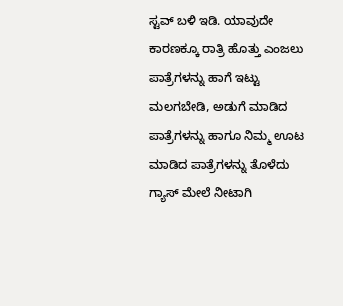ಸ್ಟವ್ ಬಳಿ ಇಡಿ. ಯಾವುದೇ ಕಾರಣಕ್ಕೂ ರಾತ್ರಿ ಹೊತ್ತು ಎಂಜಲು ಪಾತ್ರೆಗಳನ್ನು ಹಾಗೆ ಇಟ್ಟು ಮಲಗಬೇಡಿ, ಅಡುಗೆ ಮಾಡಿದ ಪಾತ್ರೆಗಳನ್ನು ಹಾಗೂ ನಿಮ್ಮ ಊಟ ಮಾಡಿದ ಪಾತ್ರೆಗಳನ್ನು ತೊಳೆದು ಗ್ಯಾಸ್ ಮೇಲೆ ನೀಟಾಗಿ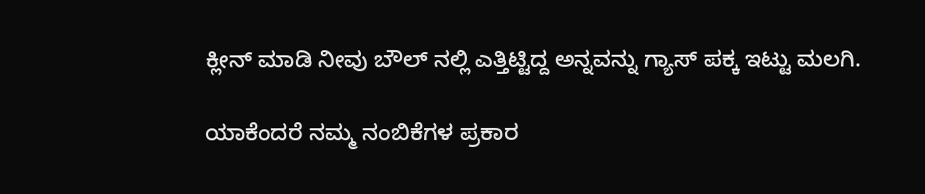ಕ್ಲೀನ್ ಮಾಡಿ ನೀವು ಬೌಲ್ ನಲ್ಲಿ ಎತ್ತಿಟ್ಟಿದ್ದ ಅನ್ನವನ್ನು ಗ್ಯಾಸ್ ಪಕ್ಕ ಇಟ್ಟು ಮಲಗಿ.

ಯಾಕೆಂದರೆ ನಮ್ಮ ನಂಬಿಕೆಗಳ ಪ್ರಕಾರ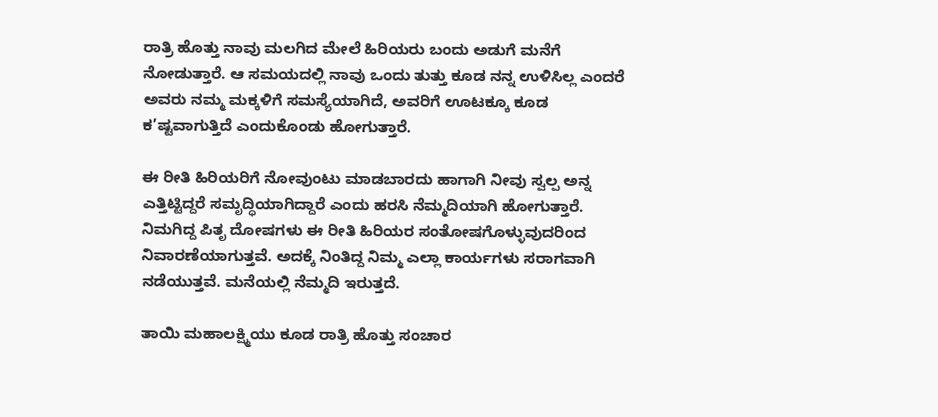ರಾತ್ರಿ ಹೊತ್ತು ನಾವು ಮಲಗಿದ ಮೇಲೆ ಹಿರಿಯರು ಬಂದು ಅಡುಗೆ ಮನೆಗೆ ನೋಡುತ್ತಾರೆ. ಆ ಸಮಯದಲ್ಲಿ ನಾವು ಒಂದು ತುತ್ತು ಕೂಡ ನನ್ನ ಉಳಿಸಿಲ್ಲ ಎಂದರೆ ಅವರು ನಮ್ಮ ಮಕ್ಕಳಿಗೆ ಸಮಸ್ಯೆಯಾಗಿದೆ, ಅವರಿಗೆ ಊಟಕ್ಕೂ ಕೂಡ ಕ’ಷ್ಟವಾಗುತ್ತಿದೆ ಎಂದುಕೊಂಡು ಹೋಗುತ್ತಾರೆ.

ಈ ರೀತಿ ಹಿರಿಯರಿಗೆ ನೋವುಂಟು ಮಾಡಬಾರದು ಹಾಗಾಗಿ ನೀವು ಸ್ವಲ್ಪ ಅನ್ನ ಎತ್ತಿಟ್ಟಿದ್ದರೆ ಸಮೃದ್ಧಿಯಾಗಿದ್ದಾರೆ ಎಂದು ಹರಸಿ ನೆಮ್ಮದಿಯಾಗಿ ಹೋಗುತ್ತಾರೆ. ನಿಮಗಿದ್ದ ಪಿತೃ ದೋಷಗಳು ಈ ರೀತಿ ಹಿರಿಯರ ಸಂತೋಷಗೊಳ್ಳುವುದರಿಂದ ನಿವಾರಣೆಯಾಗುತ್ತವೆ. ಅದಕ್ಕೆ ನಿಂತಿದ್ದ ನಿಮ್ಮ ಎಲ್ಲಾ ಕಾರ್ಯಗಳು ಸರಾಗವಾಗಿ ನಡೆಯುತ್ತವೆ. ಮನೆಯಲ್ಲಿ ನೆಮ್ಮದಿ ಇರುತ್ತದೆ.

ತಾಯಿ ಮಹಾಲಕ್ಷ್ಮಿಯು ಕೂಡ ರಾತ್ರಿ ಹೊತ್ತು ಸಂಚಾರ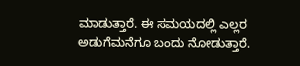ಮಾಡುತ್ತಾರೆ. ಈ ಸಮಯದಲ್ಲಿ ಎಲ್ಲರ ಅಡುಗೆಮನೆಗೂ ಬಂದು ನೋಡುತ್ತಾರೆ.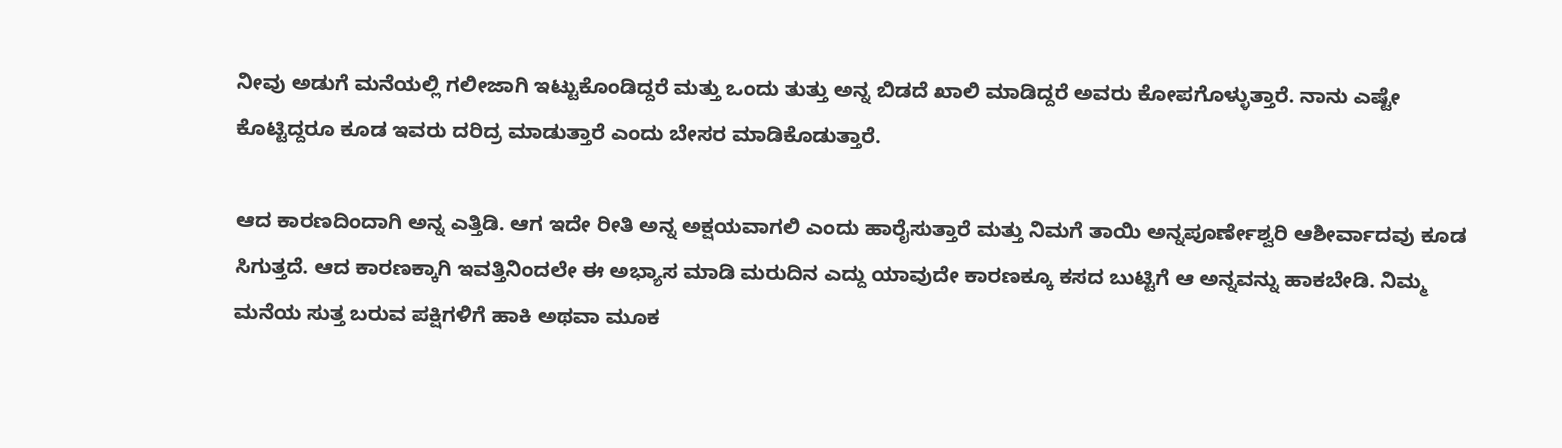ನೀವು ಅಡುಗೆ ಮನೆಯಲ್ಲಿ ಗಲೀಜಾಗಿ ಇಟ್ಟುಕೊಂಡಿದ್ದರೆ ಮತ್ತು ಒಂದು ತುತ್ತು ಅನ್ನ ಬಿಡದೆ ಖಾಲಿ ಮಾಡಿದ್ದರೆ ಅವರು ಕೋಪಗೊಳ್ಳುತ್ತಾರೆ. ನಾನು ಎಷ್ಟೇ ಕೊಟ್ಟಿದ್ದರೂ ಕೂಡ ಇವರು ದರಿದ್ರ ಮಾಡುತ್ತಾರೆ ಎಂದು ಬೇಸರ ಮಾಡಿಕೊಡುತ್ತಾರೆ.

ಆದ ಕಾರಣದಿಂದಾಗಿ ಅನ್ನ ಎತ್ತಿಡಿ. ಆಗ ಇದೇ ರೀತಿ ಅನ್ನ ಅಕ್ಷಯವಾಗಲಿ ಎಂದು ಹಾರೈಸುತ್ತಾರೆ ಮತ್ತು ನಿಮಗೆ ತಾಯಿ ಅನ್ನಪೂರ್ಣೇಶ್ವರಿ ಆಶೀರ್ವಾದವು ಕೂಡ ಸಿಗುತ್ತದೆ. ಆದ ಕಾರಣಕ್ಕಾಗಿ ಇವತ್ತಿನಿಂದಲೇ ಈ ಅಭ್ಯಾಸ ಮಾಡಿ ಮರುದಿನ ಎದ್ದು ಯಾವುದೇ ಕಾರಣಕ್ಕೂ ಕಸದ ಬುಟ್ಟಿಗೆ ಆ ಅನ್ನವನ್ನು ಹಾಕಬೇಡಿ. ನಿಮ್ಮ ಮನೆಯ ಸುತ್ತ ಬರುವ ಪಕ್ಷಿಗಳಿಗೆ ಹಾಕಿ ಅಥವಾ ಮೂಕ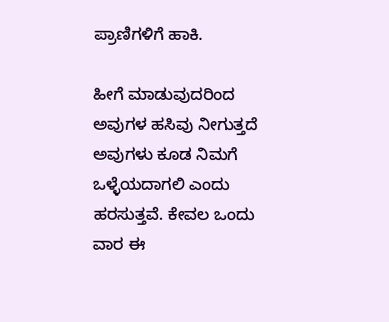ಪ್ರಾಣಿಗಳಿಗೆ ಹಾಕಿ.

ಹೀಗೆ ಮಾಡುವುದರಿಂದ ಅವುಗಳ ಹಸಿವು ನೀಗುತ್ತದೆ ಅವುಗಳು ಕೂಡ ನಿಮಗೆ ಒಳ್ಳೆಯದಾಗಲಿ ಎಂದು ಹರಸುತ್ತವೆ. ಕೇವಲ ಒಂದು ವಾರ ಈ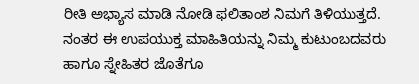ರೀತಿ ಅಭ್ಯಾಸ ಮಾಡಿ ನೋಡಿ ಫಲಿತಾಂಶ ನಿಮಗೆ ತಿಳಿಯುತ್ತದೆ. ನಂತರ ಈ ಉಪಯುಕ್ತ ಮಾಹಿತಿಯನ್ನು ನಿಮ್ಮ ಕುಟುಂಬದವರು ಹಾಗೂ ಸ್ನೇಹಿತರ ಜೊತೆಗೂ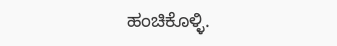ಹಂಚಿಕೊಳ್ಳಿ.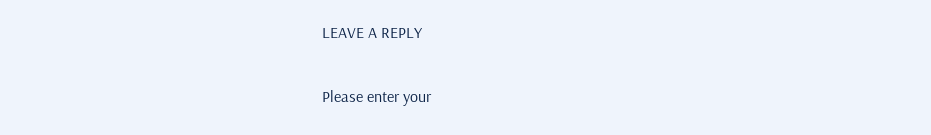LEAVE A REPLY

Please enter your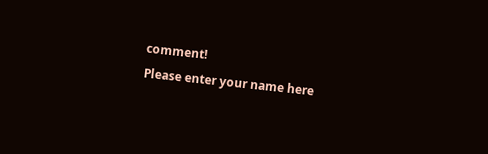comment!
Please enter your name here